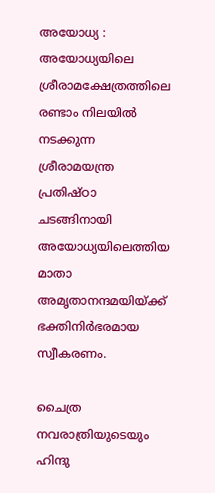അയോധ്യ : അയോധ്യയിലെ ശ്രീരാമക്ഷേത്രത്തിലെ രണ്ടാം നിലയില്‍ നടക്കുന്ന ശ്രീരാമയന്ത്ര പ്രതിഷ്ഠാ ചടങ്ങിനായി അയോധ്യയിലെത്തിയ മാതാ അമൃതാനന്ദമയിയ്ക്ക് ഭക്തിനിര്‍ഭരമായ സ്വീകരണം.

ചൈത്ര നവരാത്രിയുടെയും ഹിന്ദു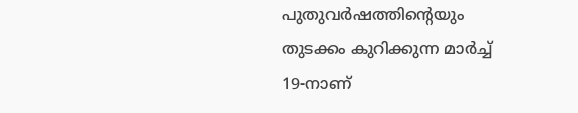പുതുവര്‍ഷത്തിന്റെയും തുടക്കം കുറിക്കുന്ന മാര്‍ച്ച് 19-നാണ്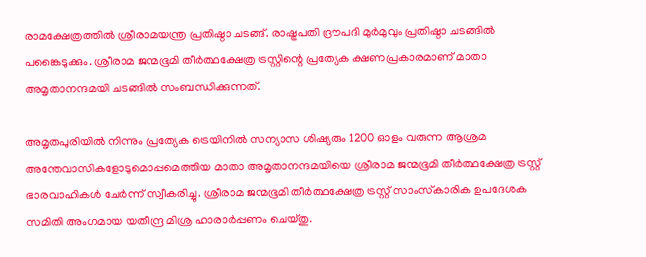രാമക്ഷേത്രത്തില്‍ ശ്രീരാമയന്ത്ര പ്രതിഷ്ഠാ ചടങ്ങ്. രാഷ്ട്രപതി ദ്രൗപദി മുര്‍മുവും പ്രതിഷ്ഠാ ചടങ്ങില്‍ പങ്കൈടുക്കും. ശ്രീരാമ ജന്മഭൂമി തീര്‍ത്ഥക്ഷേത്ര ട്രസ്റ്റിന്റെ പ്രത്യേക ക്ഷണപ്രകാരമാണ് മാതാ അമൃതാനന്ദമയി ചടങ്ങില്‍ സംബന്ധിക്കുന്നത്.

അമൃതപുരിയില്‍ നിന്നും പ്രത്യേക ട്രെയിനില്‍ സന്യാസ ശിഷ്യരും 1200 ഓളം വരുന്ന ആശ്രമ അന്തേവാസികളോടുമൊപ്പമെത്തിയ മാതാ അമൃതാനന്ദമയിയെ ശ്രീരാമ ജന്മഭൂമി തീര്‍ത്ഥക്ഷേത്ര ട്രസ്റ്റ് ഭാരവാഹികള്‍ ചേര്‍ന്ന് സ്വീകരിച്ചു. ശ്രീരാമ ജന്മഭൂമി തീര്‍ത്ഥക്ഷേത്ര ട്രസ്റ്റ് സാംസ്‌കാരിക ഉപദേശക സമിതി അംഗമായ യതീന്ദ്ര മിശ്ര ഹാരാര്‍പ്പണം ചെയ്തു.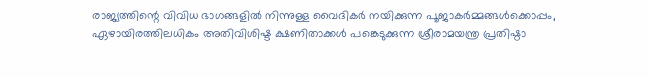രാജ്യത്തിന്റെ വിവിധ ഭാഗങ്ങളില്‍ നിന്നുള്ള വൈദികര്‍ നയിക്കുന്ന പൂജാകര്‍മ്മങ്ങള്‍ക്കൊപ്പം, ഏഴായിരത്തിലധികം അതിവിശിഷ്ട ക്ഷണിതാക്കള്‍ പങ്കെടുക്കുന്ന ശ്രീരാമയന്ത്ര പ്രതിഷ്ഠാ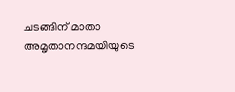ചടങ്ങിന് മാതാ അമൃതാനന്ദമയിയുടെ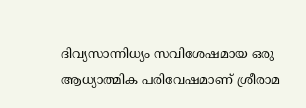ദിവ്യസാന്നിധ്യം സവിശേഷമായ ഒരു ആധ്യാത്മിക പരിവേഷമാണ് ശ്രീരാമ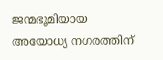ജന്മഭൂമിയായ അയോധ്യ നഗരത്തിന്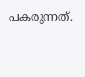പകരുന്നത്.